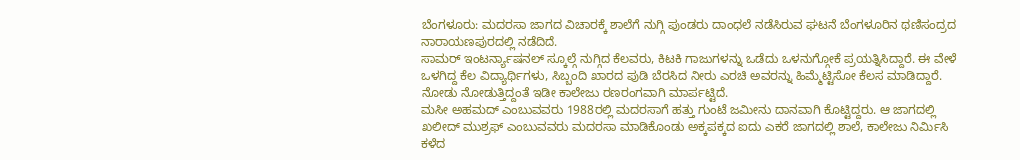ಬೆಂಗಳೂರು: ಮದರಸಾ ಜಾಗದ ವಿಚಾರಕ್ಕೆ ಶಾಲೆಗೆ ನುಗ್ಗಿ ಪುಂಡರು ದಾಂಧಲೆ ನಡೆಸಿರುವ ಘಟನೆ ಬೆಂಗಳೂರಿನ ಥಣಿಸಂದ್ರದ ನಾರಾಯಣಪುರದಲ್ಲಿ ನಡೆದಿದೆ.
ಸಾಮರ್ ಇಂಟರ್ನ್ಯಾಷನಲ್ ಸ್ಕೂಲ್ಗೆ ನುಗ್ಗಿದ ಕೆಲವರು, ಕಿಟಕಿ ಗಾಜುಗಳನ್ನು ಒಡೆದು ಒಳನುಗ್ಗೋಕೆ ಪ್ರಯತ್ನಿಸಿದ್ದಾರೆ. ಈ ವೇಳೆ ಒಳಗಿದ್ದ ಕೆಲ ವಿದ್ಯಾರ್ಥಿಗಳು, ಸಿಬ್ಬಂದಿ ಖಾರದ ಪುಡಿ ಬೆರಸಿದ ನೀರು ಎರಚಿ ಅವರನ್ನು ಹಿಮ್ಮೆಟ್ಟಿಸೋ ಕೆಲಸ ಮಾಡಿದ್ದಾರೆ. ನೋಡು ನೋಡುತ್ತಿದ್ದಂತೆ ಇಡೀ ಕಾಲೇಜು ರಣರಂಗವಾಗಿ ಮಾರ್ಪಟ್ಟಿದೆ.
ಮಸೀ ಅಹಮದ್ ಎಂಬುವವರು 1988ರಲ್ಲಿ ಮದರಸಾಗೆ ಹತ್ತು ಗುಂಟೆ ಜಮೀನು ದಾನವಾಗಿ ಕೊಟ್ಟಿದ್ದರು. ಆ ಜಾಗದಲ್ಲಿ ಖಲೀದ್ ಮುಶ್ರಫ್ ಎಂಬುವವರು ಮದರಸಾ ಮಾಡಿಕೊಂಡು ಅಕ್ಕಪಕ್ಕದ ಐದು ಎಕರೆ ಜಾಗದಲ್ಲಿ ಶಾಲೆ, ಕಾಲೇಜು ನಿರ್ಮಿಸಿ ಕಳೆದ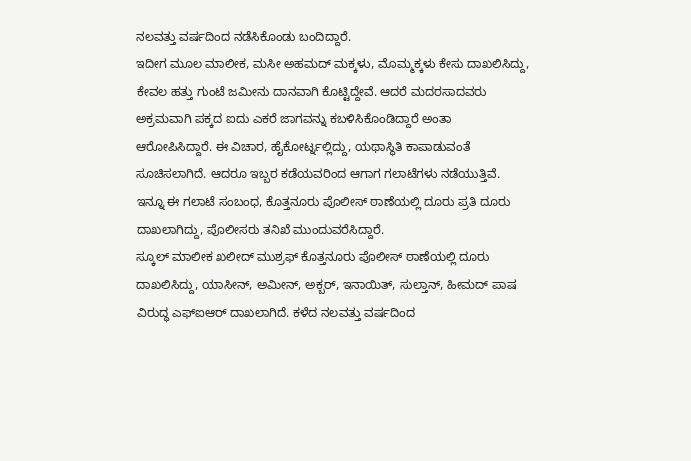ನಲವತ್ತು ವರ್ಷದಿಂದ ನಡೆಸಿಕೊಂಡು ಬಂದಿದ್ದಾರೆ.
ಇದೀಗ ಮೂಲ ಮಾಲೀಕ, ಮಸೀ ಅಹಮದ್ ಮಕ್ಕಳು, ಮೊಮ್ಮಕ್ಕಳು ಕೇಸು ದಾಖಲಿಸಿದ್ದು, ಕೇವಲ ಹತ್ತು ಗುಂಟೆ ಜಮೀನು ದಾನವಾಗಿ ಕೊಟ್ಟಿದ್ದೇವೆ. ಆದರೆ ಮದರಸಾದವರು ಅಕ್ರಮವಾಗಿ ಪಕ್ಕದ ಐದು ಎಕರೆ ಜಾಗವನ್ನು ಕಬಳಿಸಿಕೊಂಡಿದ್ದಾರೆ ಅಂತಾ ಆರೋಪಿಸಿದ್ದಾರೆ. ಈ ವಿಚಾರ, ಹೈಕೋರ್ಟ್ನಲ್ಲಿದ್ದು, ಯಥಾಸ್ಥಿತಿ ಕಾಪಾಡುವಂತೆ ಸೂಚಿಸಲಾಗಿದೆ. ಆದರೂ ಇಬ್ಬರ ಕಡೆಯವರಿಂದ ಆಗಾಗ ಗಲಾಟೆಗಳು ನಡೆಯುತ್ತಿವೆ. ಇನ್ನೂ ಈ ಗಲಾಟೆ ಸಂಬಂಧ, ಕೊತ್ತನೂರು ಪೊಲೀಸ್ ಠಾಣೆಯಲ್ಲಿ ದೂರು ಪ್ರತಿ ದೂರು ದಾಖಲಾಗಿದ್ದು, ಪೊಲೀಸರು ತನಿಖೆ ಮುಂದುವರೆಸಿದ್ದಾರೆ.
ಸ್ಕೂಲ್ ಮಾಲೀಕ ಖಲೀದ್ ಮುಶ್ರಫ್ ಕೊತ್ತನೂರು ಪೊಲೀಸ್ ಠಾಣೆಯಲ್ಲಿ ದೂರು ದಾಖಲಿಸಿದ್ದು, ಯಾಸೀನ್, ಅಮೀನ್, ಅಕ್ಬರ್, ಇನಾಯಿತ್, ಸುಲ್ತಾನ್, ಹೀಮದ್ ಪಾಷ ವಿರುದ್ಧ ಎಫ್ಐಆರ್ ದಾಖಲಾಗಿದೆ. ಕಳೆದ ನಲವತ್ತು ವರ್ಷದಿಂದ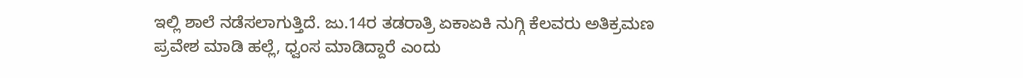ಇಲ್ಲಿ ಶಾಲೆ ನಡೆಸಲಾಗುತ್ತಿದೆ. ಜು.14ರ ತಡರಾತ್ರಿ ಏಕಾಏಕಿ ನುಗ್ಗಿ ಕೆಲವರು ಅತಿಕ್ರಮಣ ಪ್ರವೇಶ ಮಾಡಿ ಹಲ್ಲೆ, ಧ್ವಂಸ ಮಾಡಿದ್ದಾರೆ ಎಂದು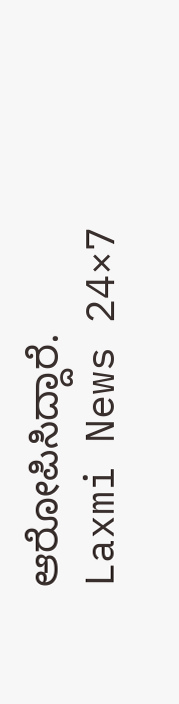ಆರೋಪಿಸಿದ್ದಾರೆ.
Laxmi News 24×7